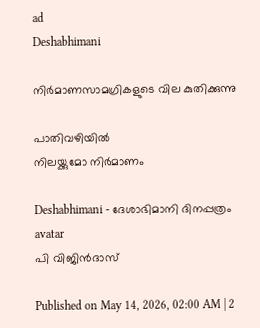ad
Deshabhimani

നിർമാണസാമഗ്രികളുടെ വില കുതിക്കുന്നു

പാതിവഴിയിൽ
നിലയ്ക്കുമോ നിർമാണം

Deshabhimani - ദേശാഭിമാനി ദിനപ്പത്രം
avatar
പി വിജിൻദാസ്‌

Published on May 14, 2026, 02:00 AM | 2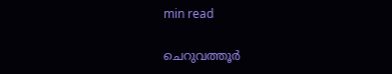min read

ചെറുവത്തൂർ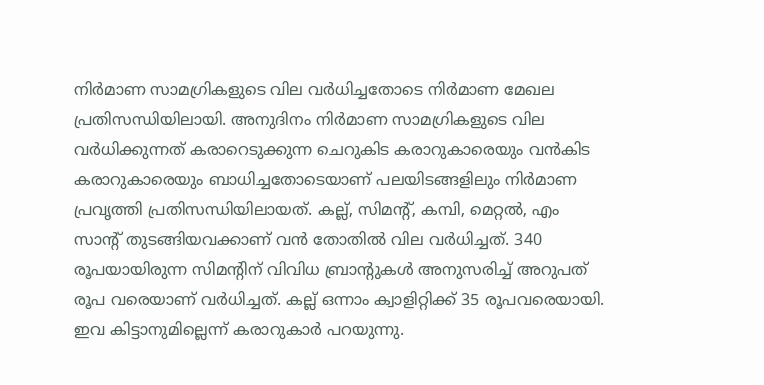നിർമാണ സാമഗ്രികളുടെ വില വർധിച്ചതോടെ നിർമാണ മേഖല പ്രതിസന്ധിയിലായി. അനുദിനം നിർമാണ സാമഗ്രികളുടെ വില വർധിക്കുന്നത്‌ കരാറെടുക്കുന്ന ചെറുകിട കരാറുകാരെയും വൻകിട കരാറുകാരെയും ബാധിച്ചതോടെയാണ്‌ പലയിടങ്ങളിലും നിർമാണ പ്രവൃത്തി പ്രതിസന്ധിയിലായത്‌. കല്ല്‌, സിമന്റ്‌, കമ്പി, മെറ്റൽ, എം സാന്റ്‌ തുടങ്ങിയവക്കാണ്‌ വൻ തോതിൽ വില വർധിച്ചത്‌. 340 രൂപയായിരുന്ന സിമന്റിന്‌ വിവിധ ബ്രാന്റുകൾ അനുസരിച്ച്‌ അറുപത്‌ രൂപ വരെയാണ്‌ വർധിച്ചത്‌. കല്ല്‌ ഒന്നാം ക്വാളിറ്റിക്ക്‌ 35 രൂപവരെയായി. ഇവ കിട്ടാനുമില്ലെന്ന്‌ കരാറുകാർ പറയുന്നു.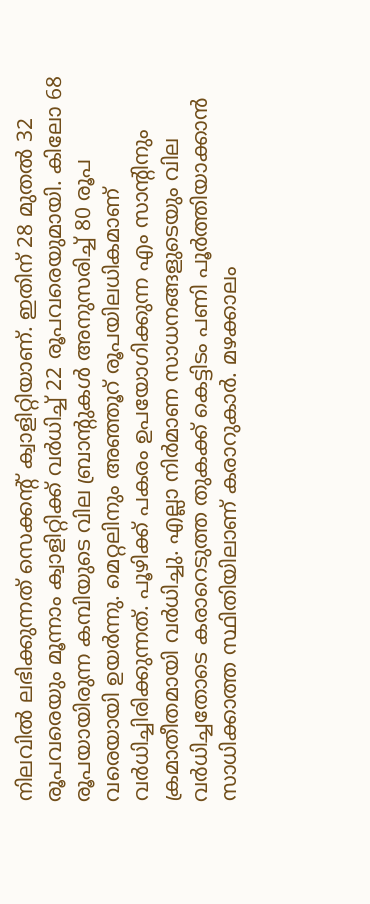നിലവിൽ ലഭിക്കുന്നത്‌ സെക്കന്റ്‌ ക്വാളിറ്റിയാണ്‌. ഇതിന്‌ 28 മുതൽ 32 രൂപവരെയും മൂന്നാം ക്വാളിറ്റിക്ക്‌ വർധിച്ച്‌ 22 രൂപവരെയുമായി. കിലോ 68 രൂപയായിരുന്ന കമ്പിയുടെ വില ബ്രാന്റുകൾ അനുസരിച്ച്‌ 80 രൂപ വരെയായി ഉയർന്നു. മെറ്റലിനും അഞ്ഞൂറ്‌ രൂപയിലധികമാണ്‌ വർധിച്ചിരിക്കുന്നത്‌. പൂഴിക്ക്‌ പകരം ഉപയോഗിക്കുന്ന എം സാന്റിനും ക്രമാതീതമായി വർധിച്ചു. എല്ലാ നിർമാണ സാധനങ്ങളുടെയും വില വർധിച്ചതോടെ കരാറെടുത്ത തുകക്ക്‌ കെട്ടിടം പണി പൂർത്തിയാക്കാൻ സാധിക്കാത്ത സ്ഥിതിയിലാണ്‌ കരാറുകാർ. മഴക്കാലം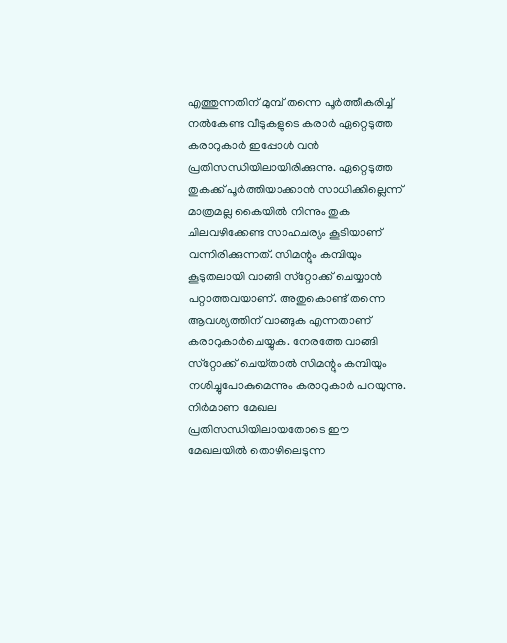എത്തുന്നതിന്‌ മുമ്പ്‌ തന്നെ പൂർത്തീകരിച്ച്‌ നൽകേണ്ട വീടുകളുടെ കരാർ ഏറ്റെടുത്ത കരാറുകാർ ഇപ്പോൾ വൻ പ്രതിസന്ധിയിലായിരിക്കുന്നു. ഏറ്റെടുത്ത തുകക്ക്‌ പൂർത്തിയാക്കാൻ സാധിക്കില്ലെന്ന്‌ മാത്രമല്ല കൈയിൽ നിന്നും തുക ചിലവഴിക്കേണ്ട സാഹചര്യം കൂടിയാണ്‌ വന്നിരിക്കുന്നത്‌. സിമന്റും കമ്പിയും കൂടുതലായി വാങ്ങി സ്‌റ്റോക്ക്‌ ചെയ്യാൻ പറ്റാത്തവയാണ്‌. അതുകൊണ്ട്‌ തന്നെ ആവശ്യത്തിന്‌ വാങ്ങുക എന്നതാണ്‌ കരാറുകാർചെയ്യുക. നേരത്തേ വാങ്ങി സ്‌റ്റോക്ക്‌ ചെയ്‌താൽ സിമന്റും കമ്പിയും നശിച്ചുപോകുമെന്നും കരാറുകാർ പറയുന്നു. നിർമാണ മേഖല പ്രതിസന്ധിയിലായതോടെ ഇ‍ൗ മേഖലയിൽ തൊഴിലെടുന്ന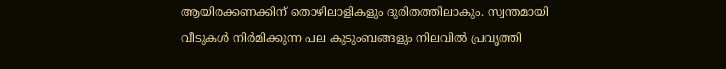ആയിരക്കണക്കിന്‌ തൊഴിലാളികളും ദുരിതത്തിലാകും. സ്വന്തമായി വീടുകൾ നിർമിക്കുന്ന പല കുടുംബങ്ങളും നിലവിൽ പ്രവൃത്തി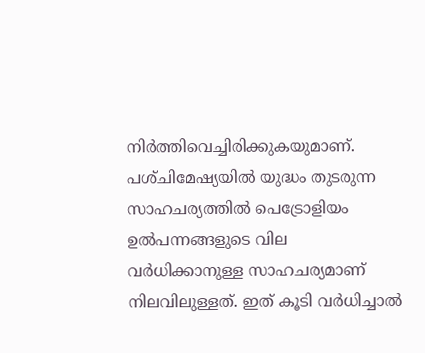നിർത്തിവെച്ചിരിക്കുകയുമാണ്‌. പശ്‌ചിമേഷ്യയിൽ യുദ്ധം തുടരുന്ന സാഹചര്യത്തിൽ പെട്രോളിയം ഉൽപന്നങ്ങളുടെ വില വർധിക്കാനുള്ള സാഹചര്യമാണ്‌ നിലവിലുള്ളത്‌. ഇത്‌ കൂടി വർധിച്ചാൽ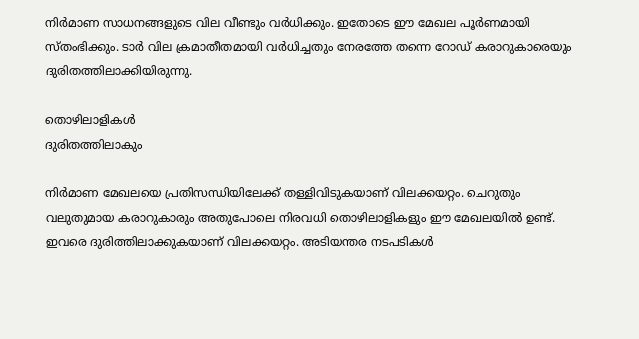നിർമാണ സാധനങ്ങളുടെ വില വീണ്ടും വർധിക്കും. ഇതോടെ ഇ‍ൗ മേഖല പൂർണമായി സ്‌തംഭിക്കും. ടാർ വില ക്രമാതീതമായി വർധിച്ചതും നേരത്തേ തന്നെ റോഡ്‌ കരാറുകാരെയും ദുരിതത്തിലാക്കിയിരുന്നു.

തൊഴിലാളികൾ
ദുരിതത്തിലാകും

നിർമാണ മേഖലയെ പ്രതിസന്ധിയിലേക്ക്‌ തള്ളിവിടുകയാണ്‌ വിലക്കയറ്റം. ചെറുതും വലുതുമായ കരാറുകാരും അതുപോലെ നിരവധി തൊഴിലാളികളും ഇ‍ൗ മേഖലയിൽ ഉണ്ട്‌. ഇവരെ ദുരിത്തിലാക്കുകയാണ്‌ വിലക്കയറ്റം. അടിയന്തര നടപടികൾ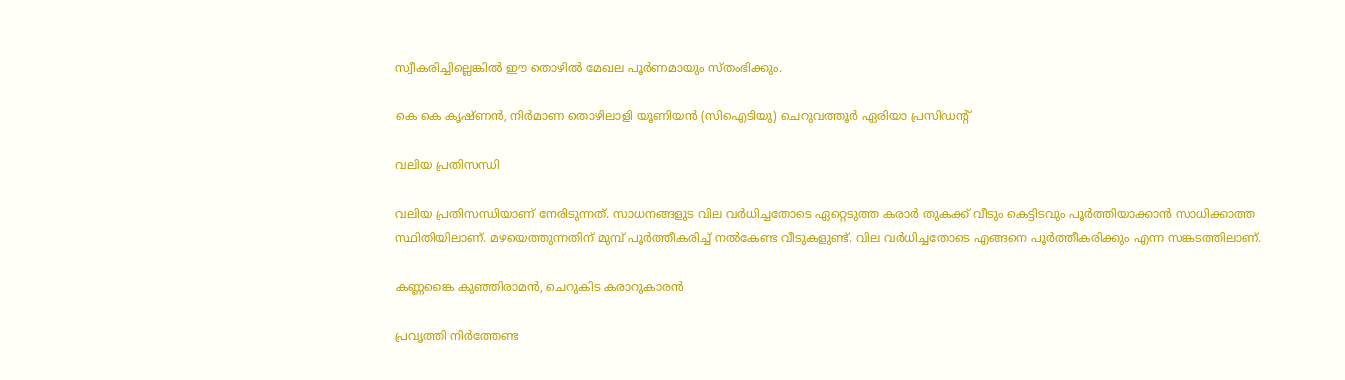സ്വീകരിച്ചില്ലെങ്കിൽ ഇ‍ൗ തൊഴിൽ മേഖല പൂർണമായും സ്‌തംഭിക്കും.

കെ കെ കൃഷ്‌ണൻ, നിർമാണ തൊഴിലാളി യൂണിയൻ (സിഐടിയു) ചെറുവത്തൂർ ഏരിയാ പ്രസിഡന്റ്‌

വലിയ പ്രതിസന്ധി

വലിയ പ്രതിസന്ധിയാണ്‌ നേരിടുന്നത്‌. സാധനങ്ങളുട വില വർധിച്ചതോടെ ഏറ്റെടുത്ത കരാർ തുകക്ക്‌ വീടും കെട്ടിടവും പൂർത്തിയാക്കാൻ സാധിക്കാത്ത സ്ഥിതിയിലാണ്‌. മഴയെത്തുന്നതിന്‌ മുമ്പ്‌ പൂർത്തീകരിച്ച്‌ നൽകേണ്ട വീടുകളുണ്ട്‌. വില വർധിച്ചതോടെ എങ്ങനെ പൂർത്തീകരിക്കും എന്ന സങ്കടത്തിലാണ്‌.

കണ്ണങ്കൈ കുഞ്ഞിരാമൻ, ചെറുകിട കരാറുകാരൻ

പ്രവൃത്തി നിർത്തേണ്ട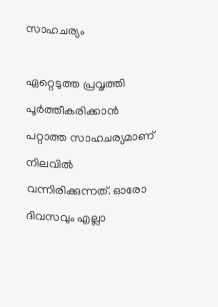സാഹചര്യം

ഏറ്റെടുത്ത പ്രവൃത്തി പൂർത്തീകരിക്കാൻ പറ്റാത്ത സാഹചര്യമാണ്‌ നിലവിൽ വന്നിരിക്കുന്നത്‌. ഓരോ ദിവസവും എല്ലാ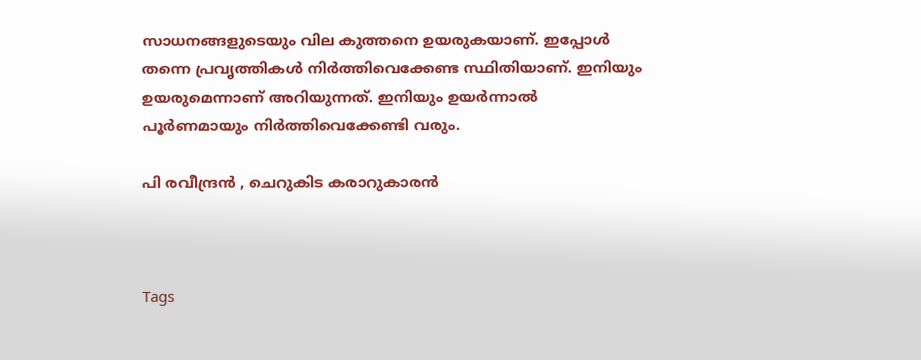സാധനങ്ങളുടെയും വില കുത്തനെ ഉയരുകയാണ്‌. ഇപ്പോൾ തന്നെ പ്രവൃത്തികൾ നിർത്തിവെക്കേണ്ട സ്ഥിതിയാണ്‌. ഇനിയും ഉയരുമെന്നാണ്‌ അറിയുന്നത്‌. ഇനിയും ഉയർന്നാൽ പൂർണമായും നിർത്തിവെക്കേണ്ടി വരും.

പി രവീന്ദ്രൻ , ചെറുകിട കരാറുകാരൻ



Tags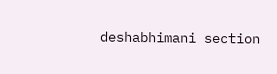deshabhimani section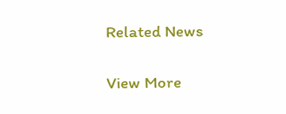Related News

View More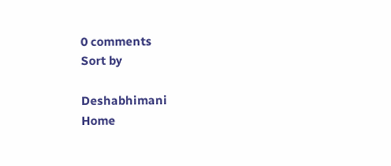0 comments
Sort by

Deshabhimani
Home